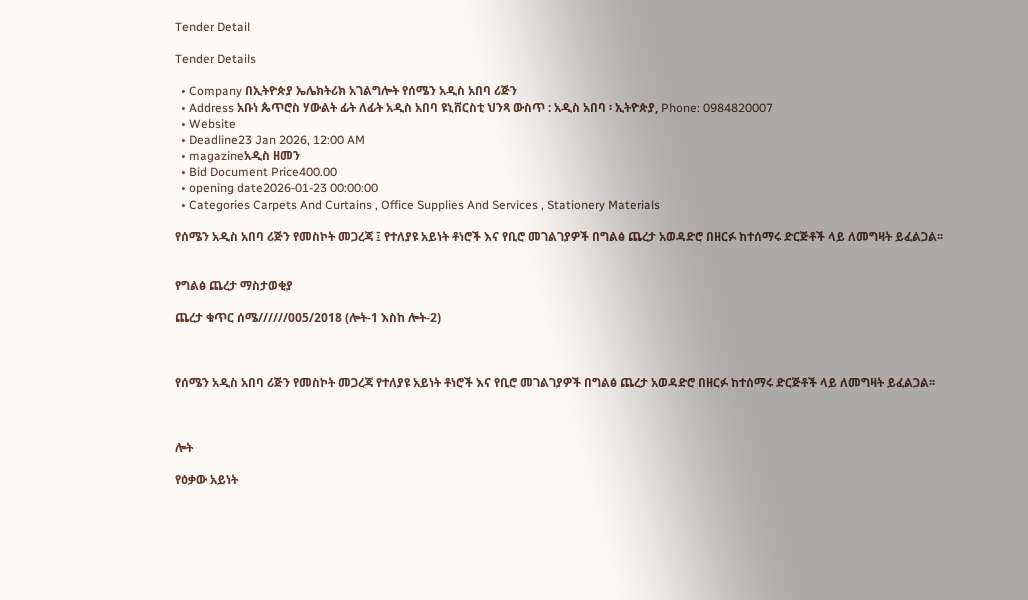Tender Detail

Tender Details

  • Company በኢትዮጵያ ኤሌክትሪክ አገልግሎት የሰሜን አዲስ አበባ ሪጅን
  • Address አቡነ ጴጥሮስ ሃውልት ፊት ለፊት አዲስ አበባ ዩኒቨርስቲ ህንጻ ውስጥ : አዲስ አበባ ፡ ኢትዮጵያ, Phone: 0984820007
  • Website
  • Deadline23 Jan 2026, 12:00 AM
  • magazineአዲስ ዘመን
  • Bid Document Price400.00
  • opening date2026-01-23 00:00:00
  • Categories Carpets And Curtains , Office Supplies And Services , Stationery Materials

የሰሜን አዲስ አበባ ሪጅን የመስኮት መጋረጃ ፤ የተለያዩ አይነት ቶነሮች እና የቢሮ መገልገያዎች በግልፅ ጨረታ አወዳድሮ በዘርፉ ከተሰማሩ ድርጅቶች ላይ ለመግዛት ይፈልጋል፡፡


የግልፅ ጨረታ ማስታወቂያ

ጨረታ ቁጥር ሰሜ//////005/2018 (ሎት-1 እስከ ሎት-2)



የሰሜን አዲስ አበባ ሪጅን የመስኮት መጋረጃ የተለያዩ አይነት ቶነሮች እና የቢሮ መገልገያዎች በግልፅ ጨረታ አወዳድሮ በዘርፉ ከተሰማሩ ድርጅቶች ላይ ለመግዛት ይፈልጋል፡፡



ሎት

የዕቃው አይነት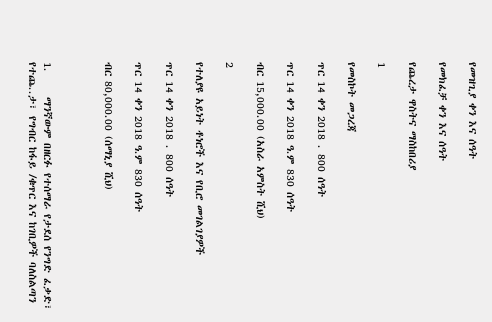የመዝጊያ ቀን እና ሰዓት

የመክፈቻ ቀን እና ሰዓት

የጨረታ ዋስትና ማስከበሪያ

1

የመስኮት መጋረጃ

ጥር 14 ቀን 2018 . 800 ሰዓት

ጥር 14 ቀን 2018 ዓ.ም 830 ሰዓት

ብር 15,000.00 (አስራ አምስት ሺህ)

2

የተለያዩ አይነት ቶነሮች እና የቢሮ መገልገያዎች

ጥር 14 ቀን 2018 . 800 ሰዓት

ጥር 14 ቀን 2018 ዓ.ም 830 ሰዓት

ብር 80,000.00 (ሰማኒያ ሺህ)



1.     ማንኛውም በዘርፉ የተሰማራ የታደሰ የንግድ ፈቃድ፣ የተጨ..ታ፣ የግብር ከፋይ /ቁጥር እና ከገቢዎች ባለስልጣን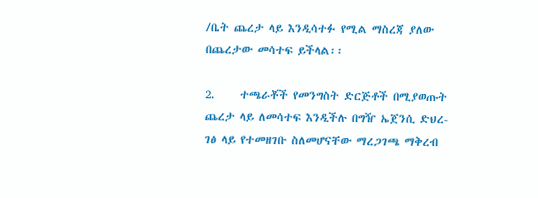/ቤት ጨረታ ላይ እንዲሳተፉ የሚል ማስረጃ ያለው በጨረታው መሳተፍ ይችላል፡፡

2.     ተጫራቾች የመንግስት ድርጅቶች በሚያወጡት ጨረታ ላይ ለመሳተፍ እንዲችሉ በግዥ ኤጀንሲ ድህረ-ገፅ ላይ የተመዘገቡ ስለመሆናቸው ማረጋገጫ ማቅረብ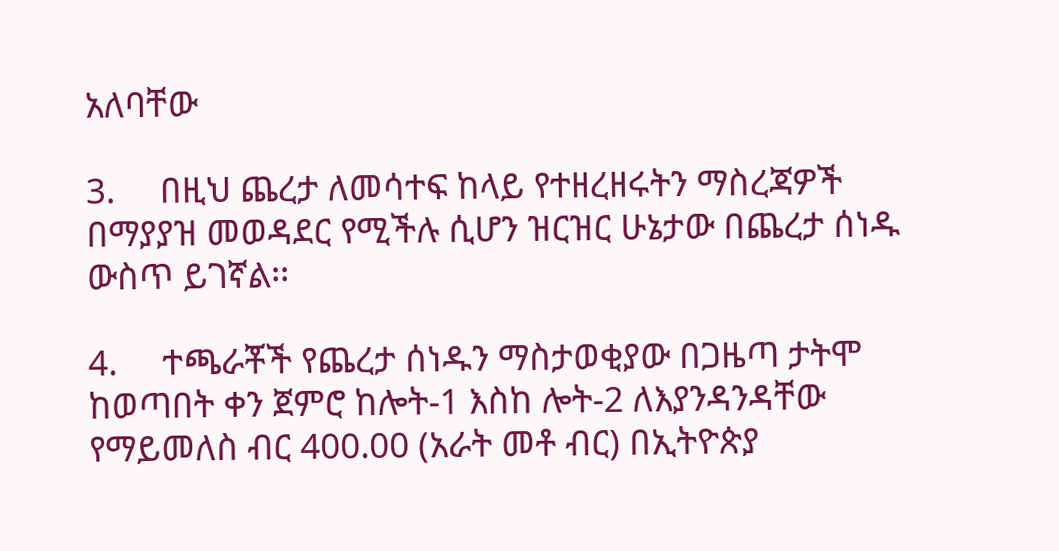አለባቸው

3.     በዚህ ጨረታ ለመሳተፍ ከላይ የተዘረዘሩትን ማስረጃዎች በማያያዝ መወዳደር የሚችሉ ሲሆን ዝርዝር ሁኔታው በጨረታ ሰነዱ ውስጥ ይገኛል፡፡

4.     ተጫራቾች የጨረታ ሰነዱን ማስታወቂያው በጋዜጣ ታትሞ ከወጣበት ቀን ጀምሮ ከሎት-1 እስከ ሎት-2 ለእያንዳንዳቸው የማይመለስ ብር 400.00 (አራት መቶ ብር) በኢትዮጵያ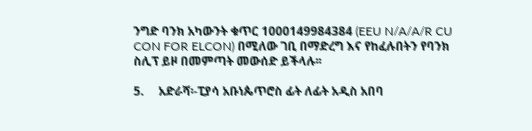ንግድ ባንክ አካውንት ቁጥር 1000149984384 (EEU N/A/A/R CU CON FOR ELCON) በሚለው ገቢ በማድረግ እና የከፈሉበትን የባንክ ስሊፕ ይዞ በመምጣት መውሰድ ይችላሉ፡፡

5.     አድራሻ፡-ፒያሳ አቡነጴጥሮስ ፊት ለፊት አዲስ አበባ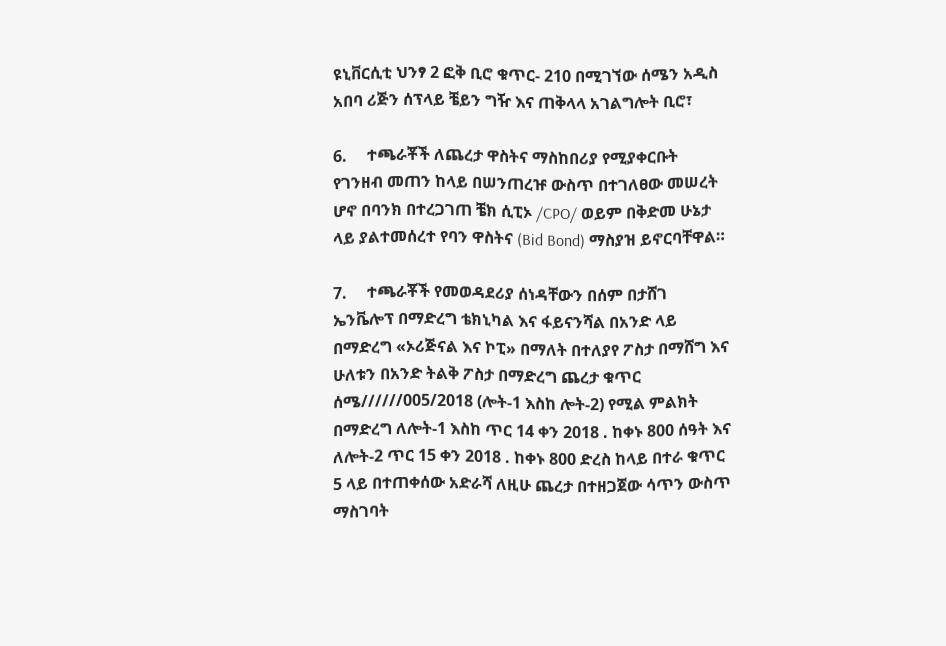ዩኒቨርሲቲ ህንፃ 2 ፎቅ ቢሮ ቁጥር- 210 በሚገኘው ሰሜን አዲስ አበባ ሪጅን ሰፕላይ ቼይን ግዥ እና ጠቅላላ አገልግሎት ቢሮ፣

6.     ተጫራቾች ለጨረታ ዋስትና ማስከበሪያ የሚያቀርቡት የገንዘብ መጠን ከላይ በሠንጠረዡ ውስጥ በተገለፀው መሠረት ሆኖ በባንክ በተረጋገጠ ቼክ ሲፒኦ /CPO/ ወይም በቅድመ ሁኔታ ላይ ያልተመሰረተ የባን ዋስትና (Bid Bond) ማስያዝ ይኖርባቸዋል።

7.     ተጫራቾች የመወዳደሪያ ሰነዳቸውን በሰም በታሸገ ኤንቬሎፕ በማድረግ ቴክኒካል እና ፋይናንሻል በአንድ ላይ በማድረግ «ኦሪጅናል እና ኮፒ» በማለት በተለያየ ፖስታ በማሸግ እና ሁለቱን በአንድ ትልቅ ፖስታ በማድረግ ጨረታ ቁጥር ሰሜ//////005/2018 (ሎት-1 እስከ ሎት-2) የሚል ምልክት በማድረግ ለሎት-1 እስከ ጥር 14 ቀን 2018 . ከቀኑ 800 ሰዓት እና ለሎት-2 ጥር 15 ቀን 2018 . ከቀኑ 800 ድረስ ከላይ በተራ ቁጥር 5 ላይ በተጠቀሰው አድራሻ ለዚሁ ጨረታ በተዘጋጀው ሳጥን ውስጥ ማስገባት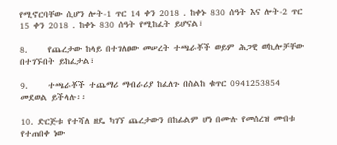የሚኖርባቸው ሲሆን ሎት-1 ጥር 14 ቀን 2018 . ከቀኑ 830 ሰዓት እና ሎት-2 ጥር 15 ቀን 2018 . ከቀኑ 830 ሰዓት የሚከፈት ይሆናል፣

8.     የጨረታው ከላይ በተገለፀው መሠረት ተጫራቾች ወይም ሕጋዊ ወኪሎቻቸው በተገኙበት ይከፈታል፣

9.     ተጫራቾች ተጨማሪ ማብራሪያ ከፈለጉ በስልከ ቁጥር 0941253854 መደወል ይችላሉ፡፡

10. ድርጅቱ የተሻለ ዘዴ ካገኘ ጨረታውን በከፊልም ሆነ በሙሉ የመሰረዝ ሙበቱ የተጠበቀ ነው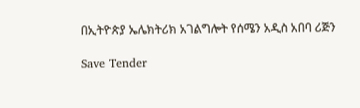በኢትዮጵያ ኤሌክትሪክ አገልግሎት የሰሜን አዲስ አበባ ሪጅን

Save Tender